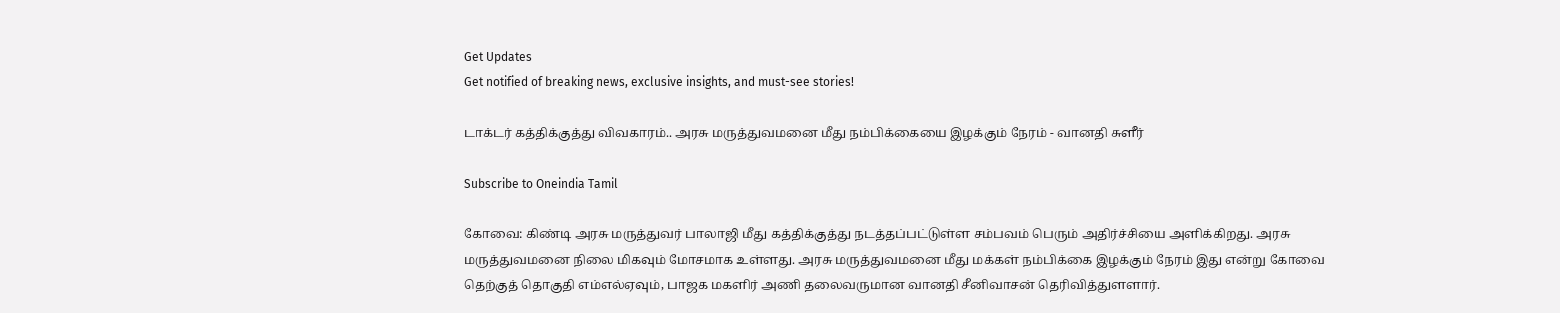Get Updates
Get notified of breaking news, exclusive insights, and must-see stories!

டாக்டர் கத்திக்குத்து விவகாரம்.. அரசு மருத்துவமனை மீது நம்பிக்கையை இழக்கும் நேரம் - வானதி சுளீர்

Subscribe to Oneindia Tamil

கோவை: கிண்டி அரசு மருத்துவர் பாலாஜி மீது கத்திக்குத்து நடத்தப்பட்டுள்ள சம்பவம் பெரும் அதிர்ச்சியை அளிக்கிறது. அரசு மருத்துவமனை நிலை மிகவும் மோசமாக உள்ளது. அரசு மருத்துவமனை மீது மக்கள் நம்பிக்கை இழக்கும் நேரம் இது என்று கோவை தெற்குத் தொகுதி எம்எல்ஏவும், பாஜக மகளிர் அணி தலைவருமான வானதி சீனிவாசன் தெரிவித்துளளார்.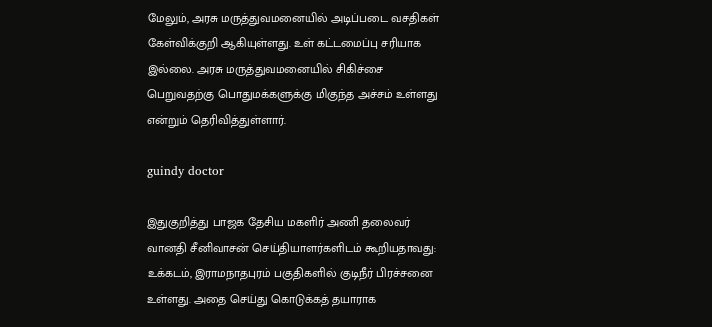மேலும், அரசு மருத்துவமனையில் அடிப்படை வசதிகள் கேள்விக்குறி ஆகியுள்ளது. உள் கட்டமைப்பு சரியாக இல்லை. அரசு மருத்துவமனையில் சிகிச்சை பெறுவதற்கு பொதுமக்களுக்கு மிகுந்த அச்சம் உள்ளது என்றும் தெரிவித்துள்ளார்.

guindy doctor

இதுகுறித்து பாஜக தேசிய மகளிர் அணி தலைவர் வானதி சீனிவாசன் செய்தியாளர்களிடம் கூறியதாவது: உக்கடம், இராமநாதபுரம் பகுதிகளில் குடிநீர் பிரச்சனை உள்ளது. அதை செய்து கொடுக்கத் தயாராக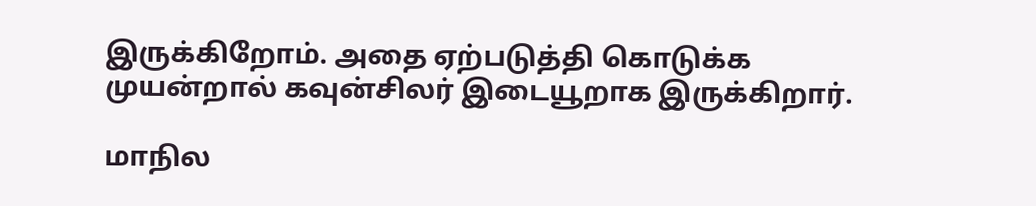இருக்கிறோம். அதை ஏற்படுத்தி கொடுக்க முயன்றால் கவுன்சிலர் இடையூறாக இருக்கிறார்.

மாநில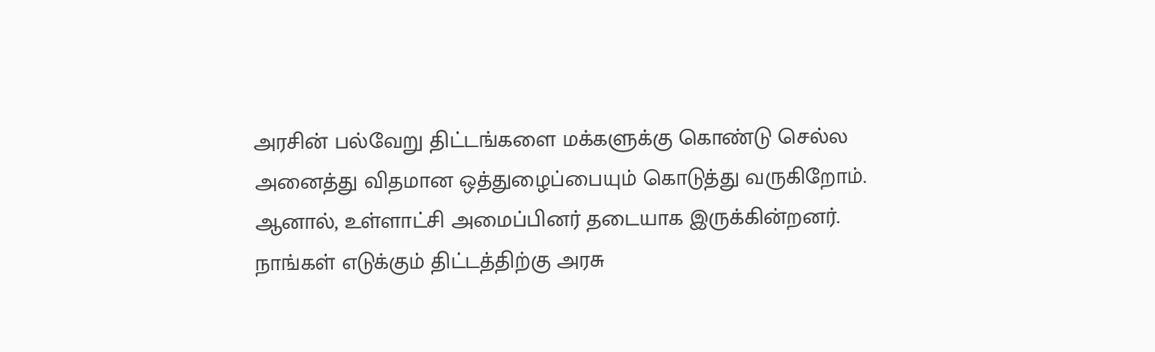அரசின் பல்வேறு திட்டங்களை மக்களுக்கு கொண்டு செல்ல அனைத்து விதமான ஒத்துழைப்பையும் கொடுத்து வருகிறோம். ஆனால், உள்ளாட்சி அமைப்பினர் தடையாக இருக்கின்றனர். நாங்கள் எடுக்கும் திட்டத்திற்கு அரசு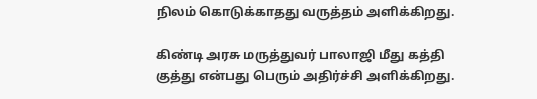நிலம் கொடுக்காதது வருத்தம் அளிக்கிறது.

கிண்டி அரசு மருத்துவர் பாலாஜி மீது கத்தி குத்து என்பது பெரும் அதிர்ச்சி அளிக்கிறது.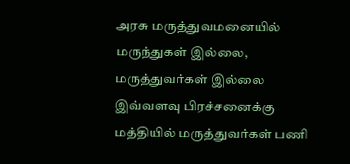அரசு மருத்துவமனையில் மருந்துகள் இல்லை, மருத்துவர்கள் இல்லை இவ்வளவு பிரச்சனைக்கு மத்தியில் மருத்துவர்கள் பணி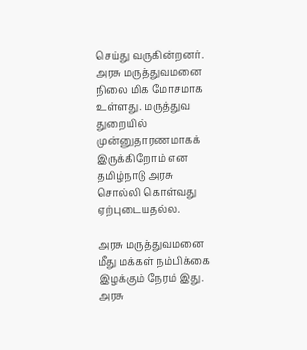செய்து வருகின்றனர். அரசு மருத்துவமனை நிலை மிக மோசமாக உள்ளது. மருத்துவ துறையில் முன்னுதாரணமாகக் இருக்கிறோம் என தமிழ்நாடு அரசு சொல்லி கொள்வது ஏற்புடையதல்ல.

அரசு மருத்துவமனை மீது மக்கள் நம்பிக்கை இழக்கும் நேரம் இது. அரசு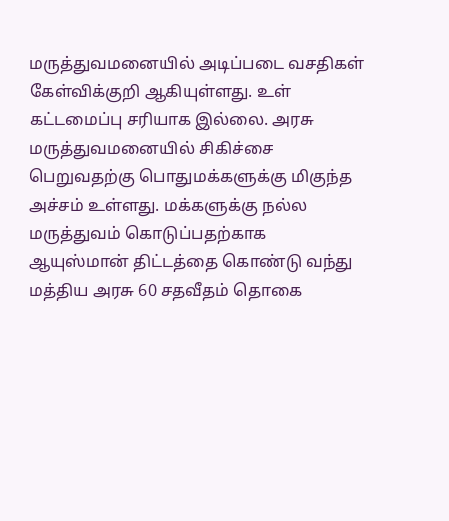மருத்துவமனையில் அடிப்படை வசதிகள் கேள்விக்குறி ஆகியுள்ளது. உள் கட்டமைப்பு சரியாக இல்லை. அரசு மருத்துவமனையில் சிகிச்சை பெறுவதற்கு பொதுமக்களுக்கு மிகுந்த அச்சம் உள்ளது. மக்களுக்கு நல்ல மருத்துவம் கொடுப்பதற்காக ஆயுஸ்மான் திட்டத்தை கொண்டு வந்து மத்திய அரசு 60 சதவீதம் தொகை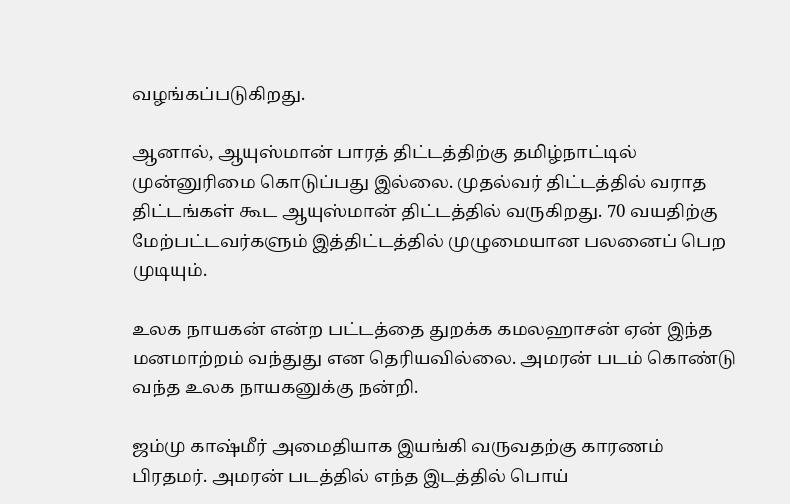வழங்கப்படுகிறது.

ஆனால், ஆயுஸ்மான் பாரத் திட்டத்திற்கு தமிழ்நாட்டில் முன்னுரிமை கொடுப்பது இல்லை. முதல்வர் திட்டத்தில் வராத திட்டங்கள் கூட ஆயுஸ்மான் திட்டத்தில் வருகிறது. 70 வயதிற்கு மேற்பட்டவர்களும் இத்திட்டத்தில் முழுமையான பலனைப் பெற முடியும்.

உலக நாயகன் என்ற பட்டத்தை துறக்க கமலஹாசன் ஏன் இந்த மனமாற்றம் வந்துது என தெரியவில்லை. அமரன் படம் கொண்டு வந்த உலக நாயகனுக்கு நன்றி.

ஜம்மு காஷ்மீர் அமைதியாக இயங்கி வருவதற்கு காரணம் பிரதமர். அமரன் படத்தில் எந்த இடத்தில் பொய்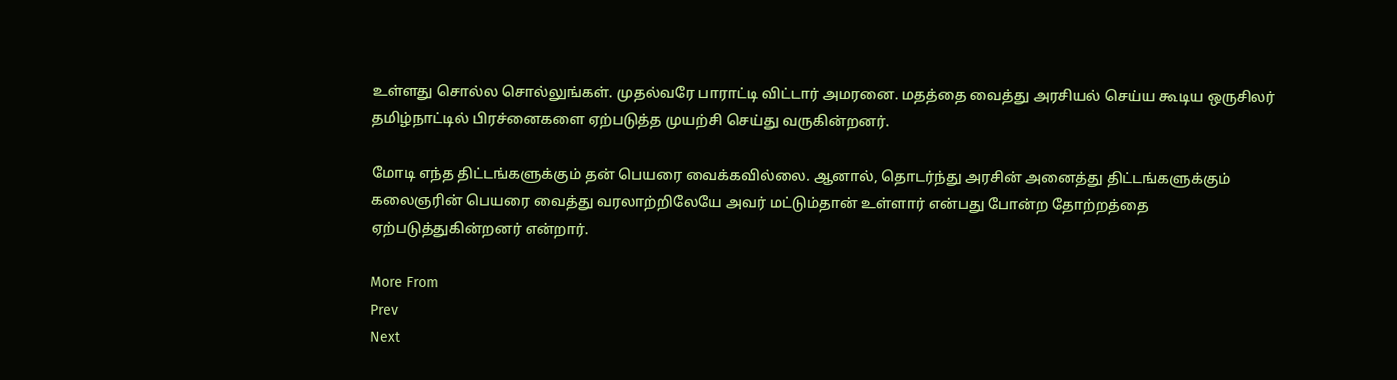உள்ளது சொல்ல சொல்லுங்கள். முதல்வரே பாராட்டி விட்டார் அமரனை. மதத்தை வைத்து அரசியல் செய்ய கூடிய ஒருசிலர் தமிழ்நாட்டில் பிரச்னைகளை ஏற்படுத்த முயற்சி செய்து வருகின்றனர்.

மோடி எந்த திட்டங்களுக்கும் தன் பெயரை வைக்கவில்லை. ஆனால், தொடர்ந்து அரசின் அனைத்து திட்டங்களுக்கும் கலைஞரின் பெயரை வைத்து வரலாற்றிலேயே அவர் மட்டும்தான் உள்ளார் என்பது போன்ற தோற்றத்தை ஏற்படுத்துகின்றனர் என்றார்.

More From
Prev
Next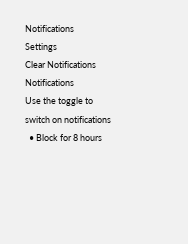Notifications
Settings
Clear Notifications
Notifications
Use the toggle to switch on notifications
  • Block for 8 hours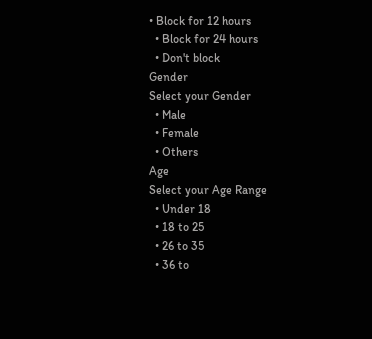• Block for 12 hours
  • Block for 24 hours
  • Don't block
Gender
Select your Gender
  • Male
  • Female
  • Others
Age
Select your Age Range
  • Under 18
  • 18 to 25
  • 26 to 35
  • 36 to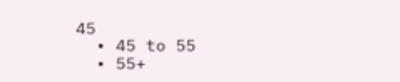45
  • 45 to 55
  • 55+